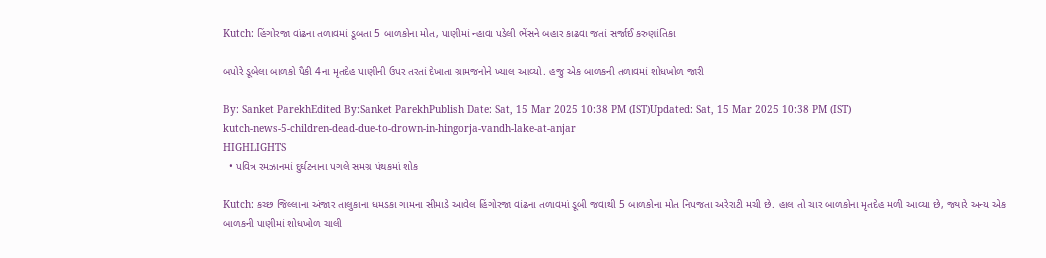Kutch: હિંગોરજા વાંઢના તળાવમાં ડૂબતા 5 બાળકોના મોત, પાણીમાં ન્હાવા પડેલી ભેંસને બહાર કાઢવા જતાં સર્જાઈ કરુણાંતિકા

બપોરે ડૂબેલા બાળકો પૈકી 4ના મૃતદેહ પાણીની ઉપર તરતાં દેખાતા ગ્રામજનોને ખ્યાલ આવ્યો. હજુ એક બાળકની તળાવમાં શોધખોળ જારી

By: Sanket ParekhEdited By:Sanket ParekhPublish Date: Sat, 15 Mar 2025 10:38 PM (IST)Updated: Sat, 15 Mar 2025 10:38 PM (IST)
kutch-news-5-children-dead-due-to-drown-in-hingorja-vandh-lake-at-anjar
HIGHLIGHTS
  • પવિત્ર રમઝાનમાં દુર્ઘટનાના પગલે સમગ્ર પંથકમાં શોક

Kutch: કચ્છ જિલ્લાના અંજાર તાલુકાના ધમડકા ગામના સીમાડે આવેલ હિંગોરજા વાંઢના તળાવમાં ડૂબી જવાથી 5 બાળકોના મોત નિપજતા અરેરાટી મચી છે. હાલ તો ચાર બાળકોના મૃતદેહ મળી આવ્યા છે, જ્યારે અન્ય એક બાળકની પાણીમાં શોધખોળ ચાલી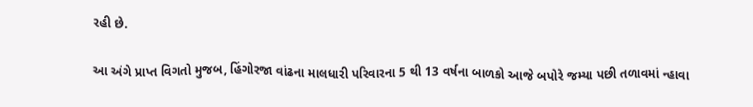રહી છે.

આ અંગે પ્રાપ્ત વિગતો મુજબ, હિંગોરજા વાંઢના માલધારી પરિવારના 5 થી 13 વર્ષના બાળકો આજે બપોરે જમ્યા પછી તળાવમાં ન્હાવા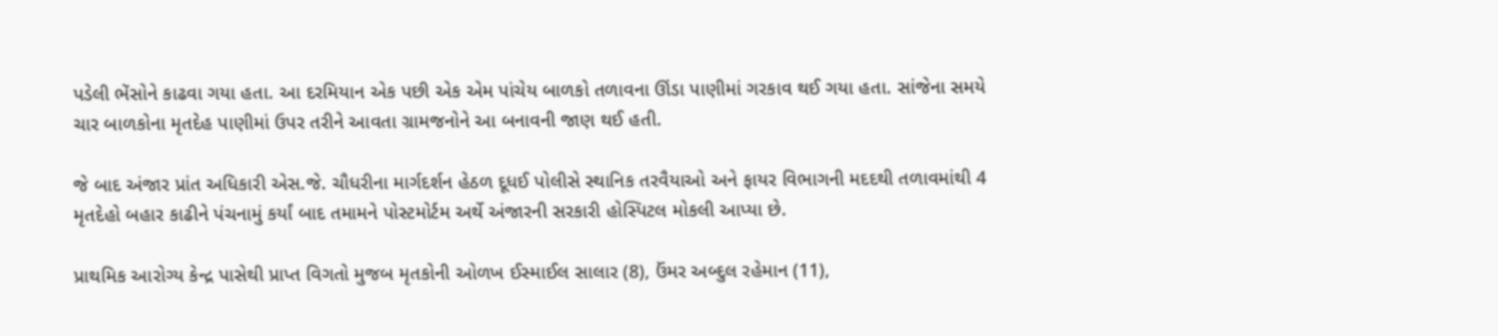પડેલી ભેંસોને કાઢવા ગયા હતા. આ દરમિયાન એક પછી એક એમ પાંચેય બાળકો તળાવના ઊંડા પાણીમાં ગરકાવ થઈ ગયા હતા. સાંજેના સમયે ચાર બાળકોના મૃતદેહ પાણીમાં ઉપર તરીને આવતા ગ્રામજનોને આ બનાવની જાણ થઈ હતી.

જે બાદ અંજાર પ્રાંત અધિકારી એસ.જે. ચૌધરીના માર્ગદર્શન હેઠળ દૂધઈ પોલીસે સ્થાનિક તરવૈયાઓ અને ફાયર વિભાગની મદદથી તળાવમાંથી 4 મૃતદેહો બહાર કાઢીને પંચનામું કર્યાં બાદ તમામને પોસ્ટમોર્ટમ અર્થે અંજારની સરકારી હોસ્પિટલ મોકલી આપ્યા છે.

પ્રાથમિક આરોગ્ય કેન્દ્ર પાસેથી પ્રાપ્ત વિગતો મુજબ મૃતકોની ઓળખ ઈસ્માઈલ સાલાર (8), ઉંમર અબ્દુલ રહેમાન (11),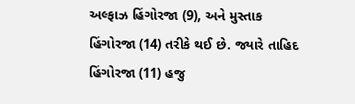અલ્ફાઝ હિંગોરજા (9), અને મુસ્તાક હિંગોરજા (14) તરીકે થઈ છે. જ્યારે તાહિદ હિંગોરજા (11) હજુ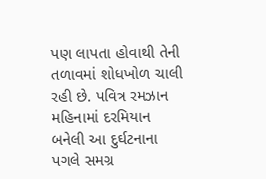પણ લાપતા હોવાથી તેની તળાવમાં શોધખોળ ચાલી રહી છે. પવિત્ર રમઝાન મહિનામાં દરમિયાન બનેલી આ દુર્ઘટનાના પગલે સમગ્ર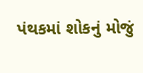પંથકમાં શોકનું મોજું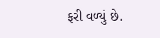ફરી વળ્યું છે.